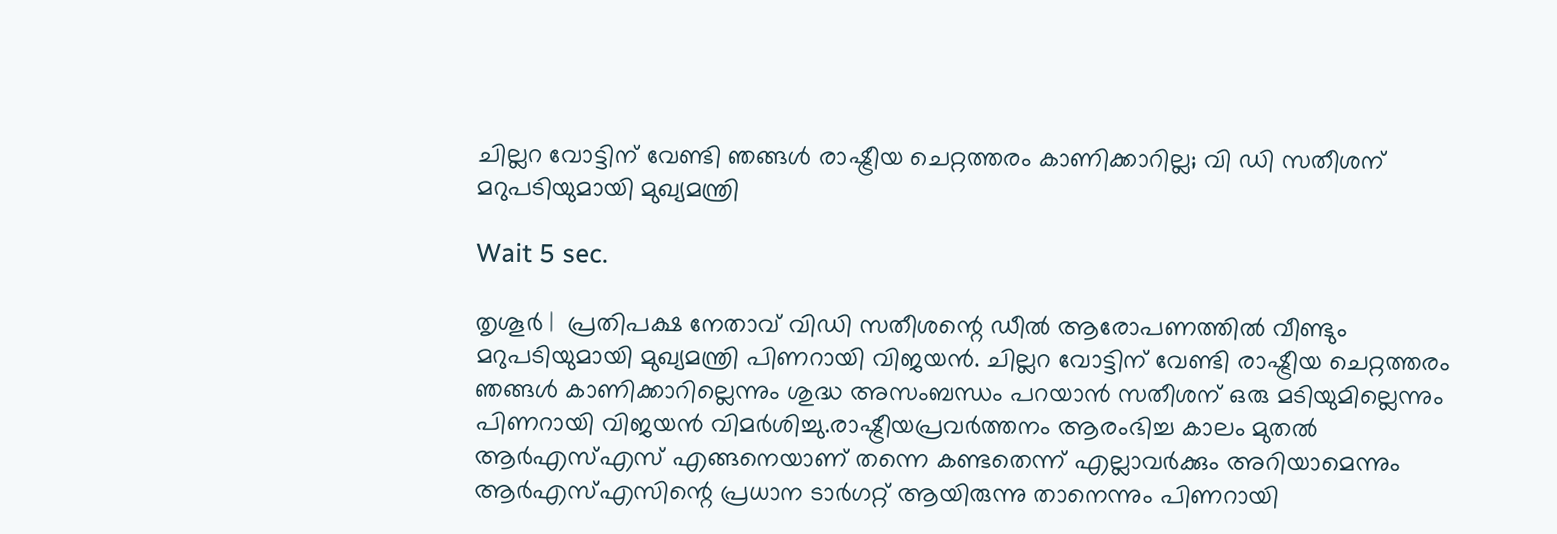ചില്ലറ വോട്ടിന് വേണ്ടി ഞങ്ങള്‍ രാഷ്ട്രീയ ചെറ്റത്തരം കാണിക്കാറില്ല; വി ഡി സതീശന് മറുപടിയുമായി മുഖ്യമന്ത്രി

Wait 5 sec.

തൃശൂര്‍ |  പ്രതിപക്ഷ നേതാവ് വിഡി സതീശന്റെ ഡീല്‍ ആരോപണത്തില്‍ വീണ്ടും മറുപടിയുമായി മുഖ്യമന്ത്രി പിണറായി വിജയന്‍. ചില്ലറ വോട്ടിന് വേണ്ടി രാഷ്ട്രീയ ചെറ്റത്തരം ഞങ്ങള്‍ കാണിക്കാറില്ലെന്നും ശുദ്ധ അസംബന്ധം പറയാന്‍ സതീശന് ഒരു മടിയുമില്ലെന്നും പിണറായി വിജയന്‍ വിമര്‍ശിച്ചു.രാഷ്ട്രീയപ്രവര്‍ത്തനം ആരംഭിച്ച കാലം മുതല്‍ ആര്‍എസ്എസ് എങ്ങനെയാണ് തന്നെ കണ്ടതെന്ന് എല്ലാവര്‍ക്കും അറിയാമെന്നും ആര്‍എസ്എസിന്റെ പ്രധാന ടാര്‍ഗറ്റ് ആയിരുന്നു താനെന്നും പിണറായി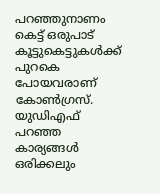പറഞ്ഞുനാണം കെട്ട് ഒരുപാട് കൂട്ടുകെട്ടുകള്‍ക്ക് പുറകെ പോയവരാണ് കോണ്‍ഗ്രസ്. യുഡിഎഫ് പറഞ്ഞ കാര്യങ്ങള്‍ ഒരിക്കലും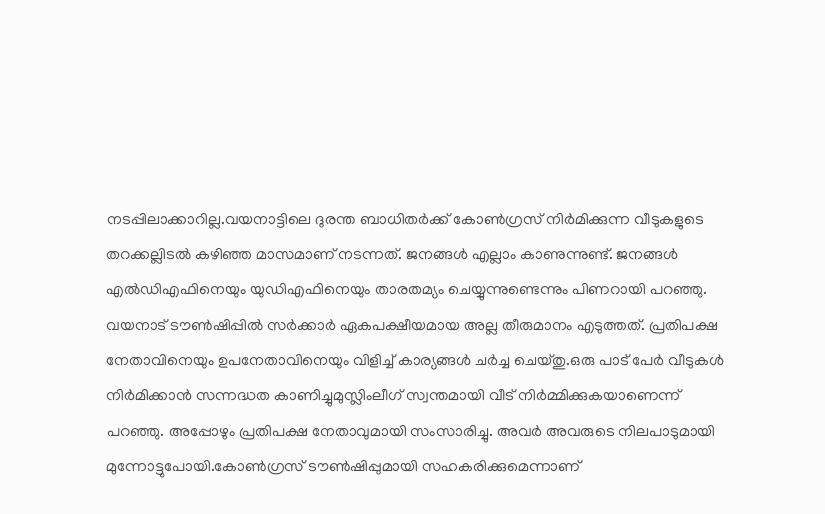നടപ്പിലാക്കാറില്ല.വയനാട്ടിലെ ദുരന്ത ബാധിതര്‍ക്ക് കോണ്‍ഗ്രസ് നിര്‍മിക്കുന്ന വീടുകളുടെ തറക്കല്ലിടല്‍ കഴിഞ്ഞ മാസമാണ് നടന്നത്. ജനങ്ങള്‍ എല്ലാം കാണുന്നുണ്ട്. ജനങ്ങള്‍ എല്‍ഡിഎഫിനെയും യുഡിഎഫിനെയും താരതമ്യം ചെയ്യുന്നുണ്ടെന്നും പിണറായി പറഞ്ഞു. വയനാട് ടൗണ്‍ഷിപ്പില്‍ സര്‍ക്കാര്‍ ഏകപക്ഷീയമായ അല്ല തീരുമാനം എടുത്തത്. പ്രതിപക്ഷ നേതാവിനെയും ഉപനേതാവിനെയും വിളിച്ച് കാര്യങ്ങള്‍ ചര്‍ച്ച ചെയ്തു.ഒരു പാട് പേര്‍ വീടുകള്‍ നിര്‍മിക്കാന്‍ സന്നദ്ധത കാണിച്ചുമുസ്ലിംലീഗ് സ്വന്തമായി വീട് നിര്‍മ്മിക്കുകയാണെന്ന് പറഞ്ഞു. അപ്പോഴും പ്രതിപക്ഷ നേതാവുമായി സംസാരിച്ചു. അവര്‍ അവരുടെ നിലപാടുമായി മുന്നോട്ടുപോയി.കോണ്‍ഗ്രസ് ടൗണ്‍ഷിപ്പുമായി സഹകരിക്കുമെന്നാണ്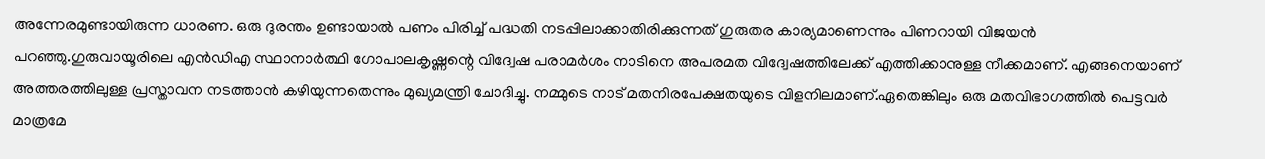അന്നേരമുണ്ടായിരുന്ന ധാരണ. ഒരു ദുരന്തം ഉണ്ടായാല്‍ പണം പിരിച്ച് പദ്ധതി നടപ്പിലാക്കാതിരിക്കുന്നത് ഗുരുതര കാര്യമാണെന്നും പിണറായി വിജയന്‍ പറഞ്ഞു.ഗുരുവായൂരിലെ എന്‍ഡിഎ സ്ഥാനാര്‍ത്ഥി ഗോപാലകൃഷ്ണന്റെ വിദ്വേഷ പരാമര്‍ശം നാടിനെ അപരമത വിദ്വേഷത്തിലേക്ക് എത്തിക്കാനുള്ള നീക്കമാണ്. എങ്ങനെയാണ് അത്തരത്തിലുള്ള പ്രസ്താവന നടത്താന്‍ കഴിയുന്നതെന്നും മുഖ്യമന്ത്രി ചോദിച്ചു. നമ്മുടെ നാട് മതനിരപേക്ഷതയുടെ വിളനിലമാണ്.ഏതെങ്കിലും ഒരു മതവിഭാഗത്തില്‍ പെട്ടവര്‍ മാത്രമേ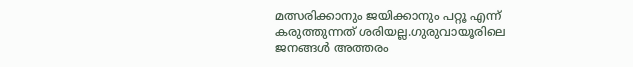മത്സരിക്കാനും ജയിക്കാനും പറ്റൂ എന്ന് കരുത്തുന്നത് ശരിയല്ല.ഗുരുവായൂരിലെ ജനങ്ങള്‍ അത്തരം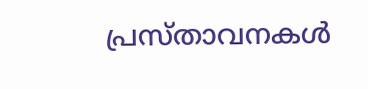പ്രസ്താവനകള്‍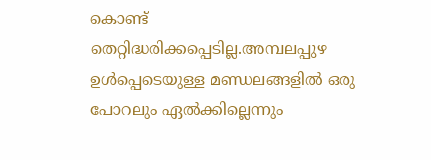കൊണ്ട് തെറ്റിദ്ധരിക്കപ്പെടില്ല.അമ്പലപ്പുഴ ഉള്‍പ്പെടെയുള്ള മണ്ഡലങ്ങളില്‍ ഒരു പോറലും ഏല്‍ക്കില്ലെന്നും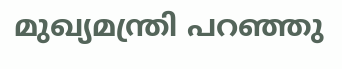മുഖ്യമന്ത്രി പറഞ്ഞു